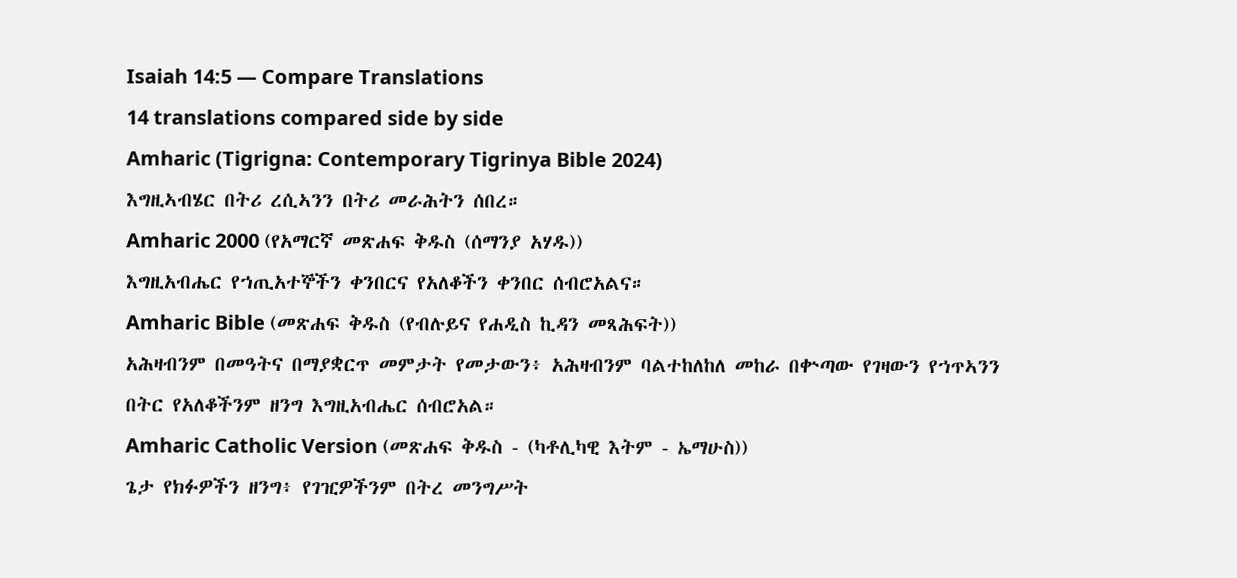Isaiah 14:5 — Compare Translations
14 translations compared side by side
Amharic (Tigrigna: Contemporary Tigrinya Bible 2024)
እግዚኣብሄር በትሪ ረሲኣንን በትሪ መራሕትን ሰበረ።
Amharic 2000 (የአማርኛ መጽሐፍ ቅዱስ (ሰማንያ አሃዱ))
እግዚአብሔር የኀጢአተኞችን ቀንበርና የአለቆችን ቀንበር ሰብሮአልና።
Amharic Bible (መጽሐፍ ቅዱስ (የብሉይና የሐዲስ ኪዳን መጻሕፍት))
አሕዛብንም በመዓትና በማያቋርጥ መምታት የመታውን፥ አሕዛብንም ባልተከለከለ መከራ በቍጣው የገዛውን የኀጥኣንን በትር የአለቆችንም ዘንግ እግዚአብሔር ሰብሮአል።
Amharic Catholic Version (መጽሐፍ ቅዱስ - (ካቶሊካዊ እትም - ኤማሁስ))
ጌታ የክፉዎችን ዘንግ፥ የገዢዎችንም በትረ መንግሥት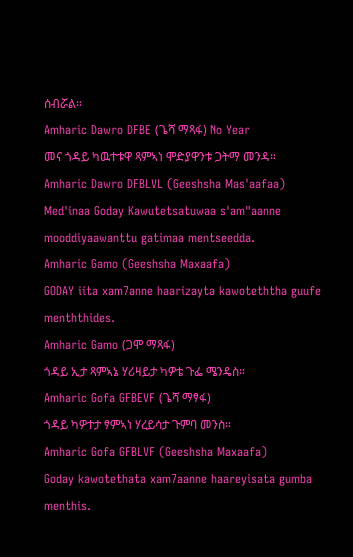ሰብሯል።
Amharic Dawro DFBE (ጌሻ ማጻፋ) No Year
መና ጎዳይ ካዉተቱዋ ጻምኣነ ሞድያዋንቱ ጋትማ መንዳ።
Amharic Dawro DFBLVL (Geeshsha Mas'aafaa)
Med'inaa Goday Kawutetsatuwaa s'am"aanne mooddiyaawanttu gatimaa mentseedda.
Amharic Gamo (Geeshsha Maxaafa)
GODAY iita xam7anne haarizayta kawoteththa guufe menththides.
Amharic Gamo (ጋሞ ማጻፋ)
ጎዳይ ኢታ ጻምኣኔ ሃሪዛይታ ካዎቴ ጉፌ ሜንዴስ።
Amharic Gofa GFBEVF (ጌሻ ማፃፋ)
ጎዳይ ካዎተታ ፃምኣነ ሃረይሳታ ጉምባ መንስ።
Amharic Gofa GFBLVF (Geeshsha Maxaafa)
Goday kawotethata xam7aanne haareyisata gumba menthis.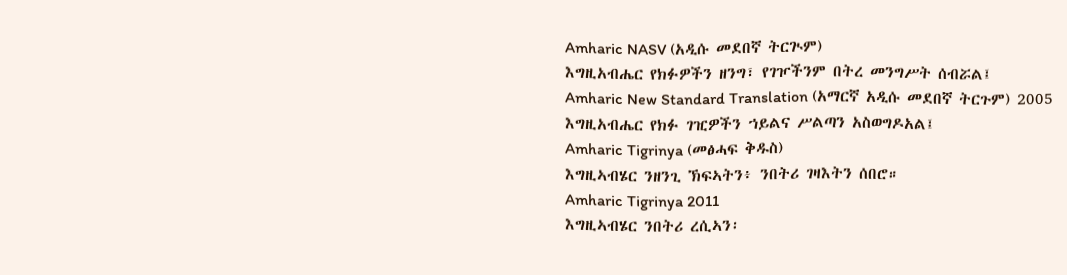Amharic NASV (አዲሱ መደበኛ ትርጒም)
እግዚአብሔር የክፉዎችን ዘንግ፣ የገዦችንም በትረ መንግሥት ሰብሯል፤
Amharic New Standard Translation (አማርኛ አዲሱ መደበኛ ትርጉም) 2005
እግዚአብሔር የክፉ ገዢዎችን ኀይልና ሥልጣን አስወግዶአል፤
Amharic Tigrinya (መፅሓፍ ቅዱስ)
እግዚኣብሄር ንዘንጊ ኽፍኣትን፥ ንበትሪ ገዛእትን ሰበሮ።
Amharic Tigrinya 2011
እግዚኣብሄር ንበትሪ ረሲኣን፡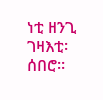ነቲ ዘንጊ ገዛእቲ፡ ሰበሮ።